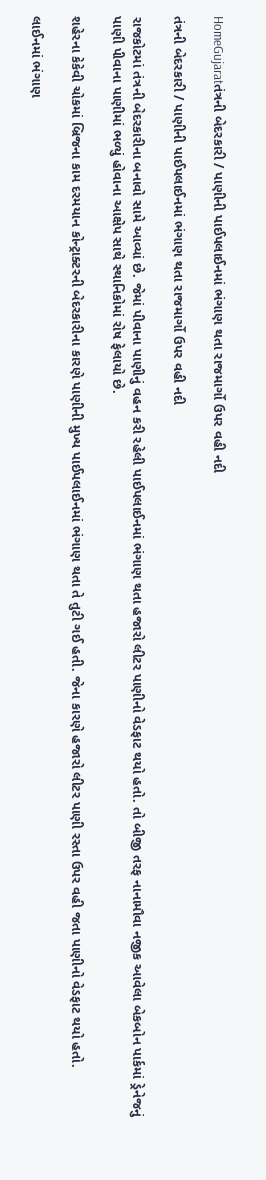HomeGujaratતંત્રની બેદરકારી / પાણીની પાઈપલાઈનમાં ભંગાણ થતા રાજમાર્ગો ઉપર વહી નદી

તંત્રની બેદરકારી / પાણીની પાઈપલાઈનમાં ભંગાણ થતા રાજમાર્ગો ઉપર વહી નદી

રાજકોટમાં તંત્રની બેદરકારીના બનાવો સામે આવ્યાં છે. જેમાં પીવાના પાણીનું વહન કરી રહેલી પાઈપલાઈનમાં ભંગાણ થતા હજારો લીટર પાણીનો વેડફાટ થયો હતો. તો બીજી તરફ નાનામૌવા નજીક આવેલા બેકબોન પાર્કમાં ડ્રેનેજનું પાણી પીવાના પાણીમાં ભળ્યું હોવાના આક્ષેપ સાથે સ્થાનિકોમાં રોષ ફેલાયો છે.

શહેરના કેકેવી ચોકમાં બ્રિજના કામ દરમયાન કોન્ટ્રાક્ટરની બેદરકારીના કારણે પાણીની મુખ્ય પાઈપલાઈનમાં ભંગાણ થતા તે તુટી ગઈ હતી. જેના કારણે હજારો લીટર પાણી રસ્તા ઉપર વહી જતા પાણીનો વેડફાટ થયો હતો.

લાઈનમાં ભંગાણ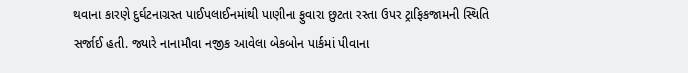થવાના કારણે દુર્ઘટનાગ્રસ્ત પાઈપલાઈનમાંથી પાણીના ફુવારા છુટતા રસ્તા ઉપર ટ્રાફિકજામની સ્થિતિ સર્જાઈ હતી. જ્યારે નાનામૌવા નજીક આવેલા બેકબોન પાર્કમાં પીવાના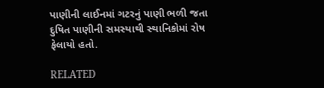પાણીની લાઈનમાં ગટરનું પાણી ભળી જતા દુષિત પાણીની સમસ્યાથી સ્થાનિકોમાં રોષ ફેલાયો હતો.

RELATED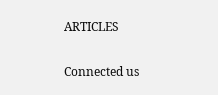ARTICLES

Connected us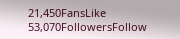21,450FansLike
53,070FollowersFollow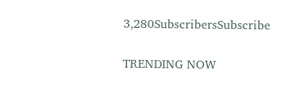3,280SubscribersSubscribe

TRENDING NOW